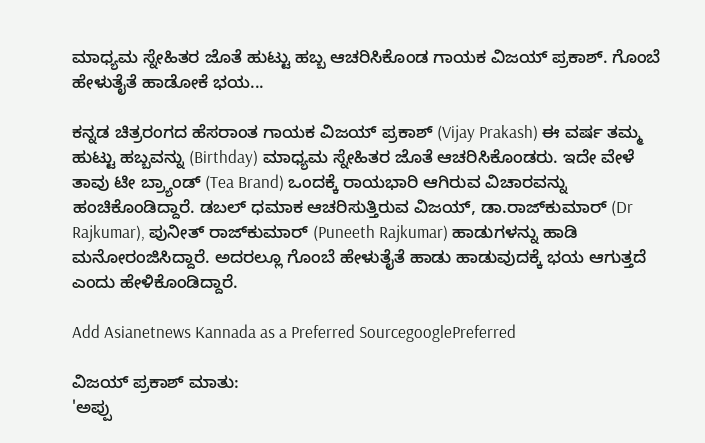ಮಾಧ್ಯಮ ಸ್ನೇಹಿತರ ಜೊತೆ ಹುಟ್ಟು ಹಬ್ಬ ಆಚರಿಸಿಕೊಂಡ ಗಾಯಕ ವಿಜಯ್ ಪ್ರಕಾಶ್. ಗೊಂಬೆ ಹೇಳುತೈತೆ ಹಾಡೋಕೆ ಭಯ...

ಕನ್ನಡ ಚಿತ್ರರಂಗದ ಹೆಸರಾಂತ ಗಾಯಕ ವಿಜಯ್ ಪ್ರಕಾಶ್‌ (Vijay Prakash) ಈ ವರ್ಷ ತಮ್ಮ ಹುಟ್ಟು ಹಬ್ಬವನ್ನು (Birthday) ಮಾಧ್ಯಮ ಸ್ನೇಹಿತರ ಜೊತೆ ಆಚರಿಸಿಕೊಂಡರು. ಇದೇ ವೇಳೆ ತಾವು ಟೀ ಬ್ರ್ಯಾಂಡ್‌ (Tea Brand) ಒಂದಕ್ಕೆ ರಾಯಭಾರಿ ಆಗಿರುವ ವಿಚಾರವನ್ನು ಹಂಚಿಕೊಂಡಿದ್ದಾರೆ. ಡಬಲ್ ಧಮಾಕ ಆಚರಿಸುತ್ತಿರುವ ವಿಜಯ್, ಡಾ.ರಾಜ್‌ಕುಮಾರ್ (Dr Rajkumar), ಪುನೀತ್ ರಾಜ್‌ಕುಮಾರ್ (Puneeth Rajkumar) ಹಾಡುಗಳನ್ನು ಹಾಡಿ ಮನೋರಂಜಿಸಿದ್ದಾರೆ. ಅದರಲ್ಲೂ ಗೊಂಬೆ ಹೇಳುತೈತೆ ಹಾಡು ಹಾಡುವುದಕ್ಕೆ ಭಯ ಆಗುತ್ತದೆ ಎಂದು ಹೇಳಿಕೊಂಡಿದ್ದಾರೆ.

Add Asianetnews Kannada as a Preferred SourcegooglePreferred

ವಿಜಯ್ ಪ್ರಕಾಶ್ ಮಾತು:
'ಅಪ್ಪು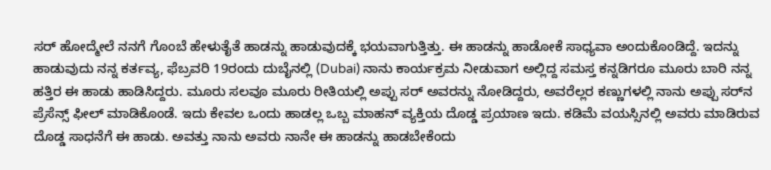ಸರ್ ಹೋದ್ಮೇಲೆ ನನಗೆ ಗೊಂಬೆ ಹೇಳುತೈತೆ ಹಾಡನ್ನು ಹಾಡುವುದಕ್ಕೆ ಭಯವಾಗುತ್ತಿತ್ತು. ಈ ಹಾಡನ್ನು ಹಾಡೋಕೆ ಸಾಧ್ಯವಾ ಅಂದುಕೊಂಡಿದ್ದೆ. ಇದನ್ನು ಹಾಡುವುದು ನನ್ನ ಕರ್ತವ್ಯ, ಫೆಬ್ರವರಿ 19ರಂದು ದುಬೈನಲ್ಲಿ (Dubai) ನಾನು ಕಾರ್ಯಕ್ರಮ ನೀಡುವಾಗ ಅಲ್ಲಿದ್ದ ಸಮಸ್ತ ಕನ್ನಡಿಗರೂ ಮೂರು ಬಾರಿ ನನ್ನ ಹತ್ತಿರ ಈ ಹಾಡು ಹಾಡಿಸಿದ್ದರು. ಮೂರು ಸಲವೂ ಮೂರು ರೀತಿಯಲ್ಲಿ ಅಪ್ಪು ಸರ್‌ ಅವರನ್ನು ನೋಡಿದ್ದರು, ಅವರೆಲ್ಲರ ಕಣ್ಣುಗಳಲ್ಲಿ ನಾನು ಅಪ್ಪು ಸರ್‌ನ ಪ್ರೆಸೆನ್ಸ್ ಫೀಲ್ ಮಾಡಿಕೊಂಡೆ. ಇದು ಕೇವಲ ಒಂದು ಹಾಡಲ್ಲ ಒಬ್ಬ ಮಾಹನ್ ವ್ಯಕ್ತಿಯ ದೊಡ್ಡ ಪ್ರಯಾಣ ಇದು. ಕಡಿಮೆ ವಯಸ್ಸಿನಲ್ಲಿ ಅವರು ಮಾಡಿರುವ ದೊಡ್ಡ ಸಾಧನೆಗೆ ಈ ಹಾಡು. ಅವತ್ತು ನಾನು ಅವರು ನಾನೇ ಈ ಹಾಡನ್ನು ಹಾಡಬೇಕೆಂದು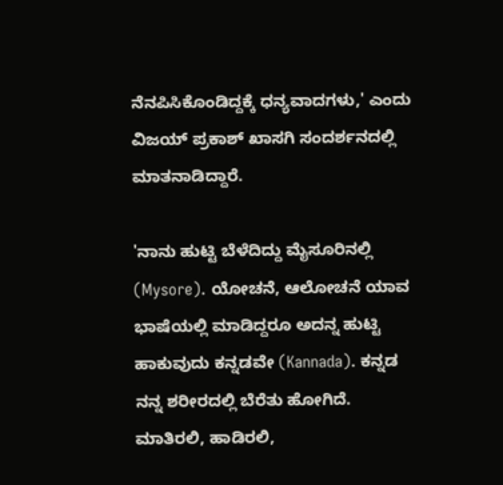ನೆನಪಿಸಿಕೊಂಡಿದ್ದಕ್ಕೆ ಧನ್ಯವಾದಗಳು,' ಎಂದು ವಿಜಯ್ ಪ್ರಕಾಶ್ ಖಾಸಗಿ ಸಂದರ್ಶನದಲ್ಲಿ ಮಾತನಾಡಿದ್ದಾರೆ.

'ನಾನು ಹುಟ್ಟಿ ಬೆಳೆದಿದ್ದು ಮೈಸೂರಿನಲ್ಲಿ (Mysore). ಯೋಚನೆ, ಆಲೋಚನೆ ಯಾವ ಭಾಷೆಯಲ್ಲಿ ಮಾಡಿದ್ದರೂ ಅದನ್ನ ಹುಟ್ಟಿ ಹಾಕುವುದು ಕನ್ನಡವೇ (Kannada). ಕನ್ನಡ ನನ್ನ ಶರೀರದಲ್ಲಿ ಬೆರೆತು ಹೋಗಿದೆ. ಮಾತಿರಲಿ, ಹಾಡಿರಲಿ,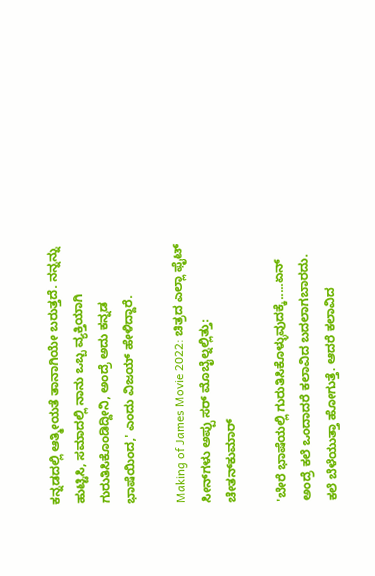ಕನ್ನಡದಲ್ಲಿ ಆತ್ಮೀಯತೆ ತಾನಾಗಿಯೇ ಬರುತ್ತದೆ. ನನ್ನನ್ನು ಹುಟ್ಟಿಸಿ, ಸಮಾದಲ್ಲಿ ನಾನು ಒಬ್ಬ ವ್ಯಕ್ತಿಯಾಗಿ ಗುರುತಿಸಿಕೊಂಡಿದ್ದೀನಿ, ಅಂದ್ರೆ ಅದು ಕನ್ನಡ ಭಾಷೆಯಿಂದ,' ಎಂದು ವಿಜಯ್ ಹೇಳಿದ್ದಾರೆ.

Making of James Movie 2022: ಚಿತ್ರದ ಎಲ್ಲಾ ಫೈಟ್ ಸೀನ್‌ಗಳು ಅಪ್ಪು ಸರ್ ಮೊಬೈಲ್ನಲ್ಲಿತ್ತು: ಚೇತನ್‌ಕುಮಾರ್

'ಬೇರೆ ಭಾಷೆಯಲ್ಲಿ ಗುರುತಿಸಿಕೊಳ್ಳುವುದಕ್ಕೆ.....ಏನ್ ಅಂದ್ರೆ ಕಲೆ ಒಂದಾದರೆ ಕಲಾವಿದ ಬದಲಾಗಬಾರದು. ಕಲೆ ಬೆಳೆಯುತ್ತಾ ಹೋಗುತ್ತೆ. ಆದರೆ ಕಲಾವಿದ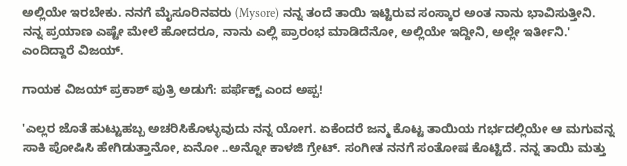ಅಲ್ಲಿಯೇ ಇರಬೇಕು. ನನಗೆ ಮೈಸೂರಿನವರು (Mysore) ನನ್ನ ತಂದೆ ತಾಯಿ ಇಟ್ಟಿರುವ ಸಂಸ್ಕಾರ ಅಂತ ನಾನು ಭಾವಿಸುತ್ತೀನಿ. ನನ್ನ ಪ್ರಯಾಣ ಎಷ್ಟೇ ಮೇಲೆ ಹೋದರೂ, ನಾನು ಎಲ್ಲಿ ಪ್ರಾರಂಭ ಮಾಡಿದೆನೋ, ಅಲ್ಲಿಯೇ ಇದ್ದೀನಿ, ಅಲ್ಲೇ ಇರ್ತೀನಿ.' ಎಂದಿದ್ದಾರೆ ವಿಜಯ್.

ಗಾಯಕ ವಿಜಯ್ ಪ್ರಕಾಶ್‌ ಪುತ್ರಿ ಅಡುಗೆ: ಪರ್ಫೆಕ್ಟ್‌ ಎಂದ ಅಪ್ಪ!

'ಎಲ್ಲರ ಜೊತೆ ಹುಟ್ಟುಹಬ್ಬ ಅಚರಿಸಿಕೊಳ್ಳುವುದು ನನ್ನ ಯೋಗ. ಏಕೆಂದರೆ ಜನ್ಮ ಕೊಟ್ಟ ತಾಯಿಯ ಗರ್ಭದಲ್ಲಿಯೇ ಆ ಮಗುವನ್ನ ಸಾಕಿ ಪೋಷಿಸಿ ಹೇಗಿಡುತ್ತಾನೋ, ಏನೋ ..ಅನ್ನೋ ಕಾಳಜಿ ಗ್ರೇಟ್. ಸಂಗೀತ ನನಗೆ ಸಂತೋಷ ಕೊಟ್ಟಿದೆ. ನನ್ನ ತಾಯಿ ಮತ್ತು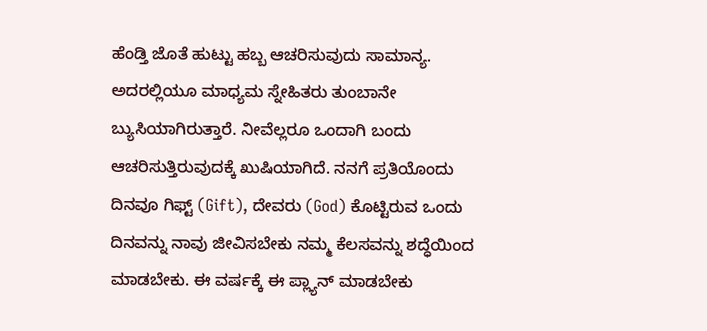ಹೆಂಡ್ತಿ ಜೊತೆ ಹುಟ್ಟು ಹಬ್ಬ ಆಚರಿಸುವುದು ಸಾಮಾನ್ಯ. ಅದರಲ್ಲಿಯೂ ಮಾಧ್ಯಮ ಸ್ನೇಹಿತರು ತುಂಬಾನೇ ಬ್ಯುಸಿಯಾಗಿರುತ್ತಾರೆ. ನೀವೆಲ್ಲರೂ ಒಂದಾಗಿ ಬಂದು ಆಚರಿಸುತ್ತಿರುವುದಕ್ಕೆ ಖುಷಿಯಾಗಿದೆ. ನನಗೆ ಪ್ರತಿಯೊಂದು ದಿನವೂ ಗಿಫ್ಟ್‌ (Gift), ದೇವರು (God) ಕೊಟ್ಟಿರುವ ಒಂದು ದಿನವನ್ನು ನಾವು ಜೀವಿಸಬೇಕು ನಮ್ಮ ಕೆಲಸವನ್ನು ಶದ್ಧೆಯಿಂದ ಮಾಡಬೇಕು. ಈ ವರ್ಷಕ್ಕೆ ಈ ಪ್ಲ್ಯಾನ್ ಮಾಡಬೇಕು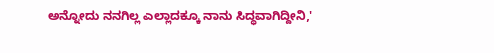ಅನ್ನೋದು ನನಗಿಲ್ಲ ಎಲ್ಲಾದಕ್ಕೂ ನಾನು ಸಿದ್ಧವಾಗಿದ್ದೀನಿ,'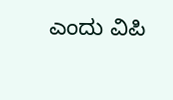ಎಂದು ವಿಪಿ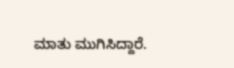ಮಾತು ಮುಗಿಸಿದ್ದಾರೆ.